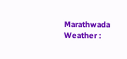Marathwada Weather :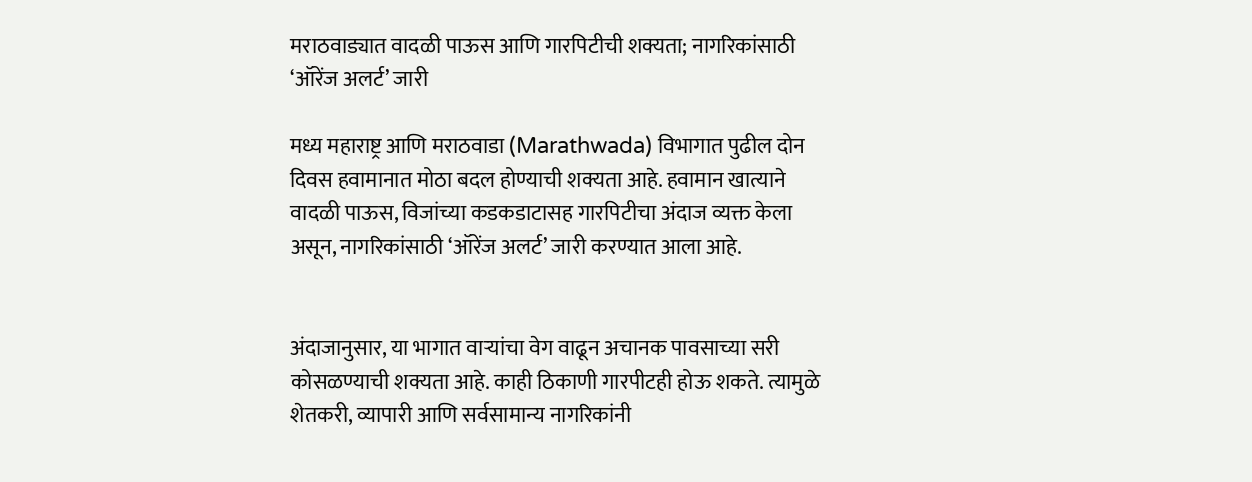मराठवाड्यात वादळी पाऊस आणि गारपिटीची शक्यता; नागरिकांसाठी ‘ऑरेंज अलर्ट’ जारी

मध्य महाराष्ट्र आणि मराठवाडा (Marathwada) विभागात पुढील दोन दिवस हवामानात मोठा बदल होण्याची शक्यता आहे. हवामान खात्याने वादळी पाऊस, विजांच्या कडकडाटासह गारपिटीचा अंदाज व्यक्त केला असून, नागरिकांसाठी ‘ऑरेंज अलर्ट’ जारी करण्यात आला आहे.


अंदाजानुसार, या भागात वाऱ्यांचा वेग वाढून अचानक पावसाच्या सरी कोसळण्याची शक्यता आहे. काही ठिकाणी गारपीटही होऊ शकते. त्यामुळे शेतकरी, व्यापारी आणि सर्वसामान्य नागरिकांनी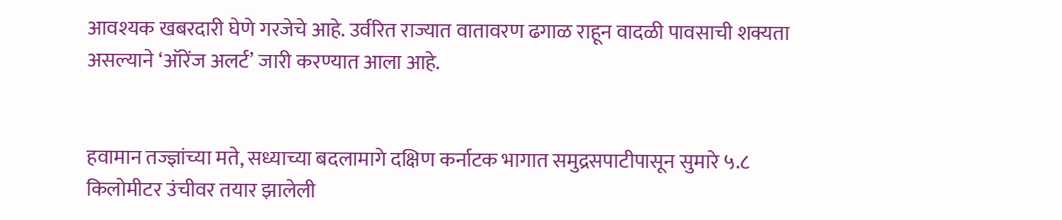आवश्यक खबरदारी घेणे गरजेचे आहे. उर्वरित राज्यात वातावरण ढगाळ राहून वादळी पावसाची शक्यता असल्याने ‘ऑरेंज अलर्ट’ जारी करण्यात आला आहे.


हवामान तज्ज्ञांच्या मते, सध्याच्या बदलामागे दक्षिण कर्नाटक भागात समुद्रसपाटीपासून सुमारे ५.८ किलोमीटर उंचीवर तयार झालेली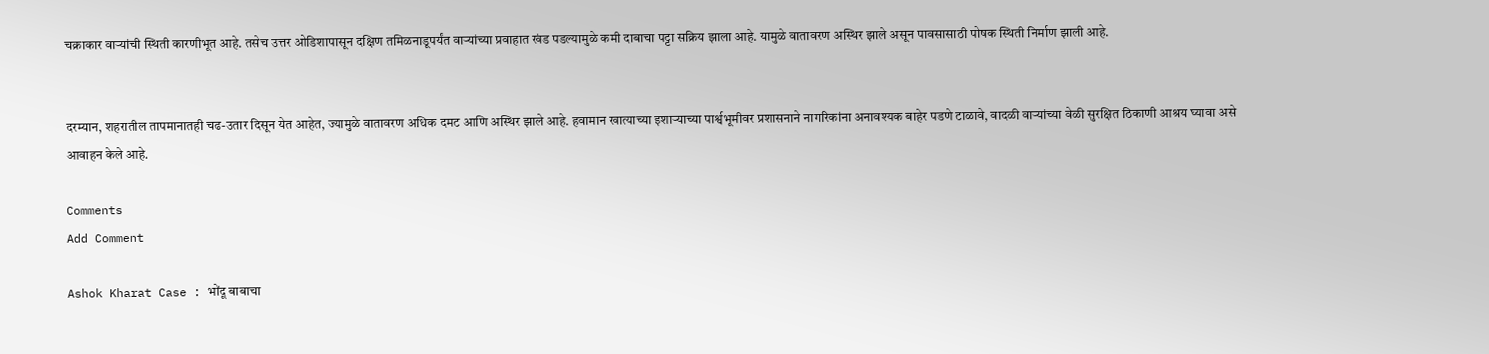चक्राकार वाऱ्यांची स्थिती कारणीभूत आहे. तसेच उत्तर ओडिशापासून दक्षिण तमिळनाडूपर्यंत वाऱ्यांच्या प्रवाहात खंड पडल्यामुळे कमी दाबाचा पट्टा सक्रिय झाला आहे. यामुळे वातावरण अस्थिर झाले असून पावसासाठी पोषक स्थिती निर्माण झाली आहे.


दरम्यान, शहरातील तापमानातही चढ-उतार दिसून येत आहेत, ज्यामुळे वातावरण अधिक दमट आणि अस्थिर झाले आहे. हवामान खात्याच्या इशाऱ्याच्या पार्श्वभूमीवर प्रशासनाने नागरिकांना अनावश्यक बाहेर पडणे टाळावे, वादळी वाऱ्यांच्या वेळी सुरक्षित ठिकाणी आश्रय घ्यावा असे आवाहन केले आहे.

Comments
Add Comment

Ashok Kharat Case : भोंदू बाबाचा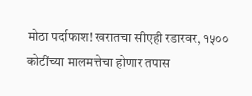मोठा पर्दाफाश! खरातचा सीएही रडारवर, १५०० कोटींच्या मालमत्तेचा होणार तपास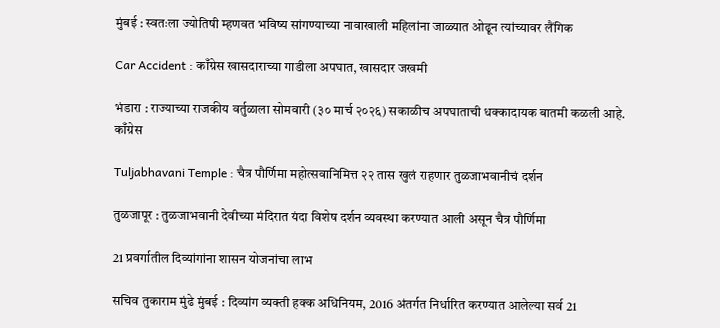मुंबई : स्वतःला ज्योतिषी म्हणवत भविष्य सांगण्याच्या नावाखाली महिलांना जाळ्यात ओढून त्यांच्यावर लैंगिक

Car Accident : काँग्रेस खासदाराच्या गाडीला अपघात, खासदार जखमी

भंडारा : राज्याच्या राजकीय वर्तुळाला सोमवारी (३० मार्च २०२६) सकाळीच अपघाताची धक्कादायक बातमी कळली आहे. काँग्रेस

Tuljabhavani Temple : चैत्र पौर्णिमा महोत्सवानिमित्त २२ तास खुलं राहणार तुळजाभवानीचं दर्शन

तुळजापूर : तुळजाभवानी देवीच्या मंदिरात यंदा विशेष दर्शन व्यवस्था करण्यात आली असून चैत्र पौर्णिमा

21 प्रवर्गातील दिव्यांगांना शासन योजनांचा लाभ

सचिव तुकाराम मुंढे मुंबई : दिव्यांग व्यक्ती हक्क अधिनियम, 2016 अंतर्गत निर्धारित करण्यात आलेल्या सर्व 21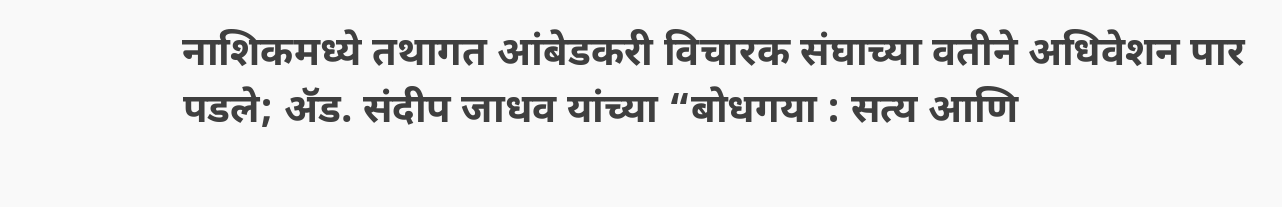नाशिकमध्ये तथागत आंबेडकरी विचारक संघाच्या वतीने अधिवेशन पार पडले; ॲड. संदीप जाधव यांच्या “बोधगया : सत्य आणि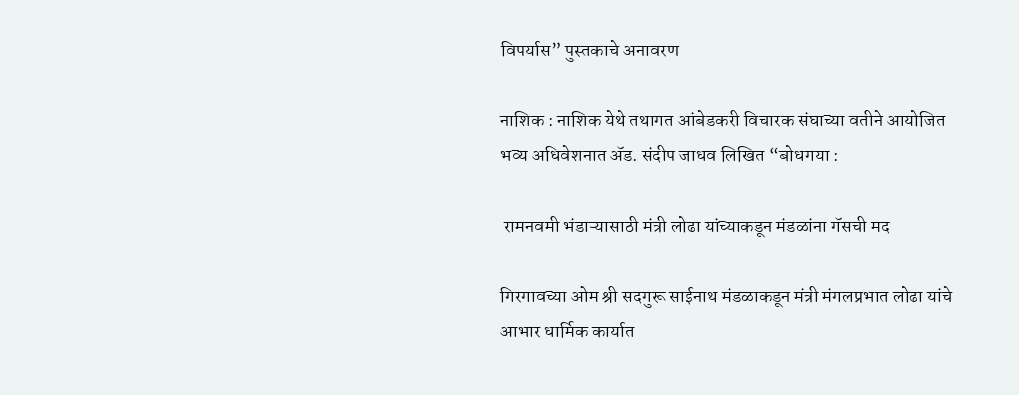विपर्यास” पुस्तकाचे अनावरण

नाशिक : नाशिक येथे तथागत आंबेडकरी विचारक संघाच्या वतीने आयोजित भव्य अधिवेशनात ॲड. संदीप जाधव लिखित “बोधगया :

 रामनवमी भंडाऱ्यासाठी मंत्री लोढा यांच्याकडून मंडळांना गॅसची मद

गिरगावच्या ओम श्री सदगुरू साईनाथ मंडळाकडून मंत्री मंगलप्रभात लोढा यांचे आभार धार्मिक कार्यात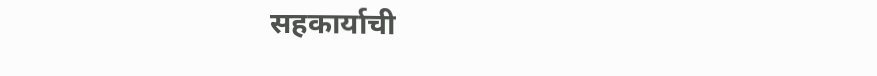सहकार्याची